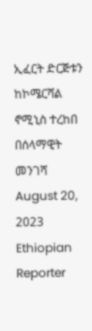ኢፈርት ድርጅቱን ከኮሜርሻል ኖሚኒስ ተረከበ
በሰላማዊት መንገሻ
August 20, 2023
Ethiopian Reporter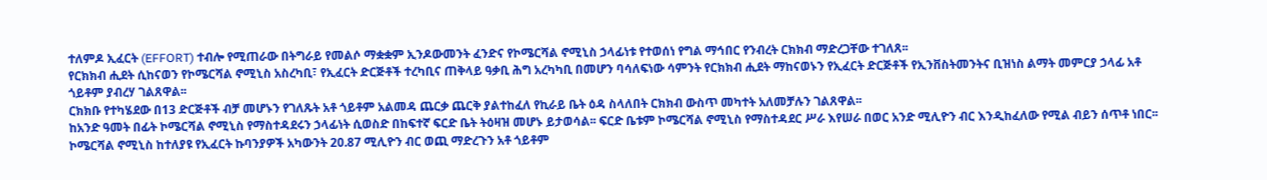ተለምዶ ኢፈርት (EFFORT) ተብሎ የሚጠራው በትግራይ የመልሶ ማቋቋም ኢንዶውመንት ፈንድና የኮሜርሻል ኖሚኒስ ኃላፊነቱ የተወሰነ የግል ማኅበር የንብረት ርክክብ ማድረጋቸው ተገለጸ፡፡
የርክክብ ሒደት ሲከናወን የኮሜርሻል ኖሚኒስ አስረካቢ፣ የኢፈርት ድርጅቶች ተረካቢና ጠቅላይ ዓቃቢ ሕግ አረካካቢ በመሆን ባሳለፍነው ሳምንት የርክክብ ሒደት ማከናወኑን የኢፈርት ድርጅቶች የኢንቨስትመንትና ቢዝነስ ልማት መምርያ ኃላፊ አቶ ጎይቶም ያብረሃ ገልጸዋል፡፡
ርክክቡ የተካሄደው በ13 ድርጅቶች ብቻ መሆኑን የገለጹት አቶ ጎይቶም አልመዳ ጨርቃ ጨርቅ ያልተከፈለ የኪራይ ቤት ዕዳ ስላለበት ርክክብ ውስጥ መካተት አለመቻሉን ገልጸዋል፡፡
ከአንድ ዓመት በፊት ኮሜርሻል ኖሚኒስ የማስተዳደሩን ኃላፊነት ሲወስድ በከፍተኛ ፍርድ ቤት ትዕዛዝ መሆኑ ይታወሳል፡፡ ፍርድ ቤቱም ኮሜርሻል ኖሚኒስ የማስተዳደር ሥራ እየሠራ በወር አንድ ሚሊዮን ብር እንዲከፈለው የሚል ብይን ሰጥቶ ነበር፡፡
ኮሜርሻል ኖሚኒስ ከተለያዩ የኢፈርት ኩባንያዎች አካውንት 20.87 ሚሊዮን ብር ወጪ ማድረጉን አቶ ጎይቶም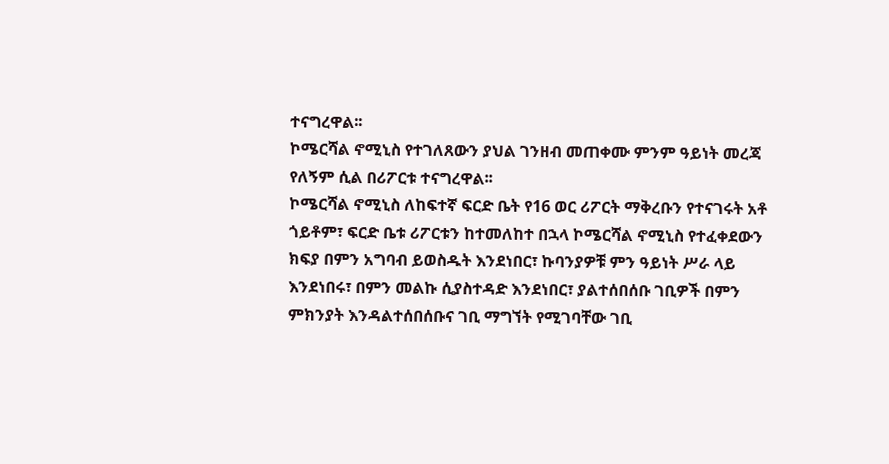ተናግረዋል፡፡
ኮሜርሻል ኖሚኒስ የተገለጸውን ያህል ገንዘብ መጠቀሙ ምንም ዓይነት መረጃ የለኝም ሲል በሪፖርቱ ተናግረዋል፡፡
ኮሜርሻል ኖሚኒስ ለከፍተኛ ፍርድ ቤት የ16 ወር ሪፖርት ማቅረቡን የተናገሩት አቶ ጎይቶም፣ ፍርድ ቤቱ ሪፖርቱን ከተመለከተ በኋላ ኮሜርሻል ኖሚኒስ የተፈቀደውን ክፍያ በምን አግባብ ይወስዱት እንደነበር፣ ኩባንያዎቹ ምን ዓይነት ሥራ ላይ እንደነበሩ፣ በምን መልኩ ሲያስተዳድ እንደነበር፣ ያልተሰበሰቡ ገቢዎች በምን ምክንያት እንዳልተሰበሰቡና ገቢ ማግኘት የሚገባቸው ገቢ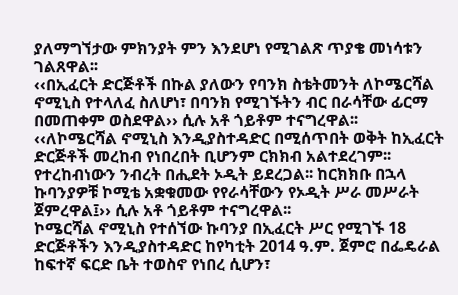ያለማግኘታው ምክንያት ምን እንደሆነ የሚገልጽ ጥያቄ መነሳቱን ገልጸዋል፡፡
‹‹በኢፈርት ድርጅቶች በኩል ያለውን የባንክ ስቴትመንት ለኮሜርሻል ኖሚኒስ የተላለፈ ስለሆነ፣ በባንክ የሚገኙትን ብር በራሳቸው ፊርማ በመጠቀም ወስደዋል›› ሲሉ አቶ ጎይቶም ተናግረዋል፡፡
‹‹ለኮሜርሻል ኖሚኒስ እንዲያስተዳድር በሚሰጥበት ወቅት ከኢፈርት ድርጅቶች መረከብ የነበረበት ቢሆንም ርክክብ አልተደረገም፡፡ የተረከብነውን ንብረት በሒደት ኦዲት ይደረጋል፡፡ ከርክክቡ በኋላ ኩባንያዎቹ ኮሚቴ አቋቁመው የየራሳቸውን የኦዲት ሥራ መሥራት ጀምረዋል፤›› ሲሉ አቶ ጎይቶም ተናግረዋል፡፡
ኮሜርሻል ኖሚኒስ የተሰኘው ኩባንያ በኢፈርት ሥር የሚገኙ 18 ድርጅቶችን እንዲያስተዳድር ከየካቲት 2014 ዓ.ም. ጀምሮ በፌዴራል ከፍተኛ ፍርድ ቤት ተወስኖ የነበረ ሲሆን፣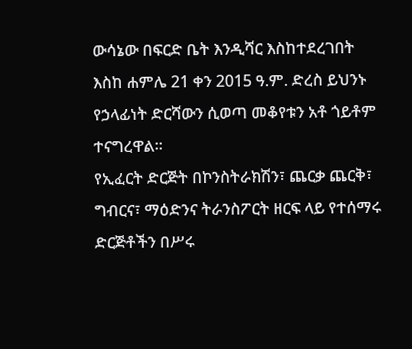ውሳኔው በፍርድ ቤት እንዲሻር እስከተደረገበት እስከ ሐምሌ 21 ቀን 2015 ዓ.ም. ድረስ ይህንኑ የኃላፊነት ድርሻውን ሲወጣ መቆየቱን አቶ ጎይቶም ተናግረዋል።
የኢፈርት ድርጅት በኮንስትራክሽን፣ ጨርቃ ጨርቅ፣ ግብርና፣ ማዕድንና ትራንስፖርት ዘርፍ ላይ የተሰማሩ ድርጅቶችን በሥሩ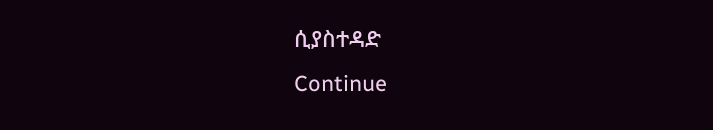ሲያስተዳድ
Continue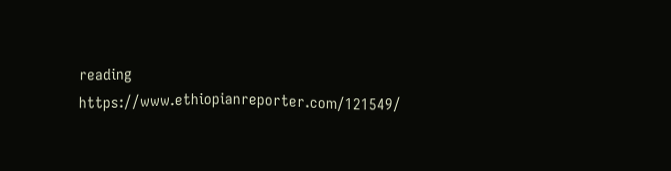reading
https://www.ethiopianreporter.com/121549/